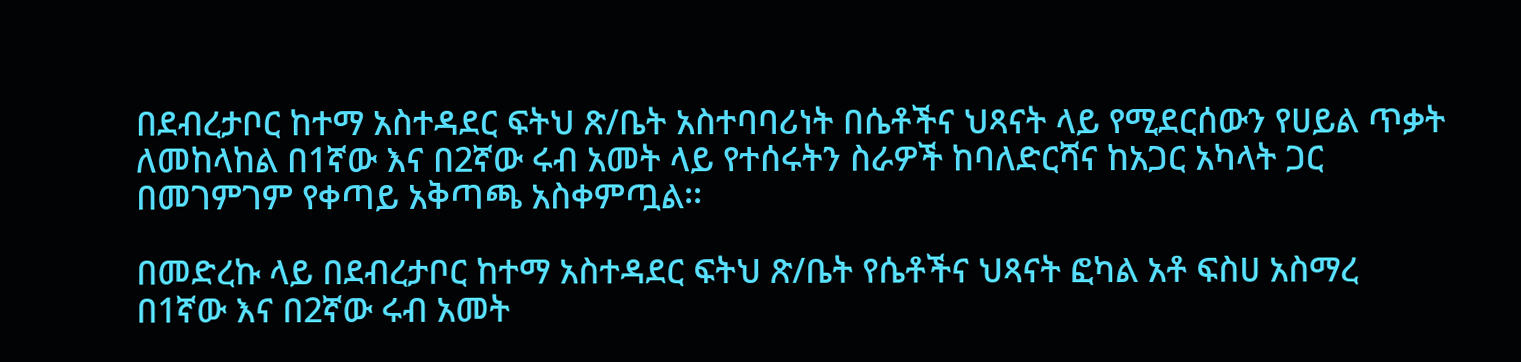በደብረታቦር ከተማ አስተዳደር ፍትህ ጽ/ቤት አስተባባሪነት በሴቶችና ህጻናት ላይ የሚደርሰውን የሀይል ጥቃት ለመከላከል በ1ኛው እና በ2ኛው ሩብ አመት ላይ የተሰሩትን ስራዎች ከባለድርሻና ከአጋር አካላት ጋር በመገምገም የቀጣይ አቅጣጫ አስቀምጧል፡፡

በመድረኩ ላይ በደብረታቦር ከተማ አስተዳደር ፍትህ ጽ/ቤት የሴቶችና ህጻናት ፎካል አቶ ፍስሀ አስማረ በ1ኛው እና በ2ኛው ሩብ አመት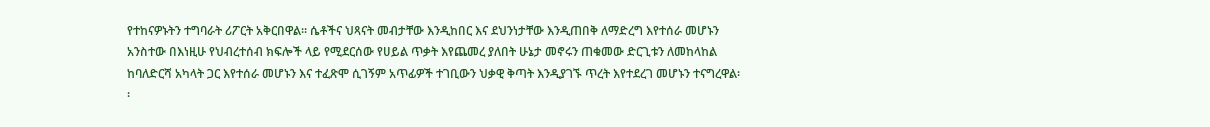የተከናዎኑትን ተግባራት ሪፖርት አቅርበዋል፡፡ ሴቶችና ህጻናት መብታቸው እንዲከበር እና ደህንነታቸው እንዲጠበቅ ለማድረግ እየተሰራ መሆኑን አንስተው በእነዚሁ የህብረተሰብ ክፍሎች ላይ የሚደርሰው የሀይል ጥቃት እየጨመረ ያለበት ሁኔታ መኖሩን ጠቁመው ድርጊቱን ለመከላከል ከባለድርሻ አካላት ጋር እየተሰራ መሆኑን እና ተፈጽሞ ሲገኝም አጥፊዎች ተገቢውን ህቃዊ ቅጣት እንዲያገኙ ጥረት እየተደረገ መሆኑን ተናግረዋል፡፡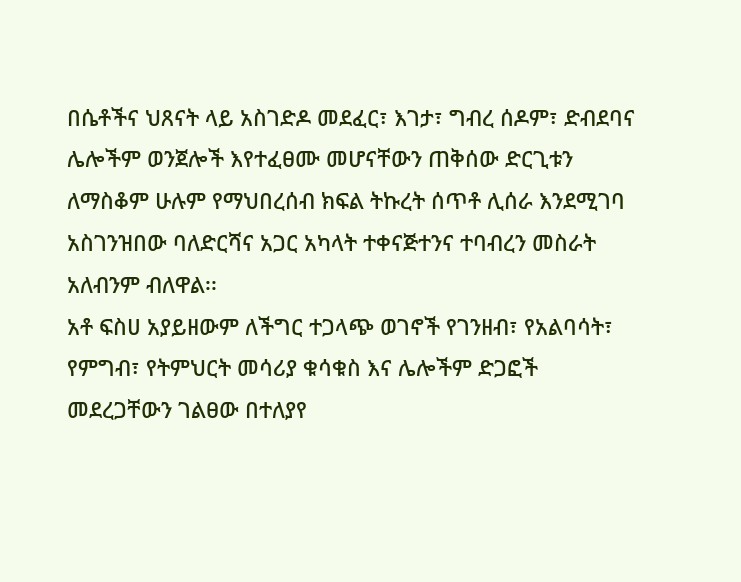በሴቶችና ህጸናት ላይ አስገድዶ መደፈር፣ እገታ፣ ግብረ ሰዶም፣ ድብደባና ሌሎችም ወንጀሎች እየተፈፀሙ መሆናቸውን ጠቅሰው ድርጊቱን ለማስቆም ሁሉም የማህበረሰብ ክፍል ትኩረት ሰጥቶ ሊሰራ እንደሚገባ አስገንዝበው ባለድርሻና አጋር አካላት ተቀናጅተንና ተባብረን መስራት አለብንም ብለዋል፡፡
አቶ ፍስሀ አያይዘውም ለችግር ተጋላጭ ወገኖች የገንዘብ፣ የአልባሳት፣ የምግብ፣ የትምህርት መሳሪያ ቁሳቁስ እና ሌሎችም ድጋፎች መደረጋቸውን ገልፀው በተለያየ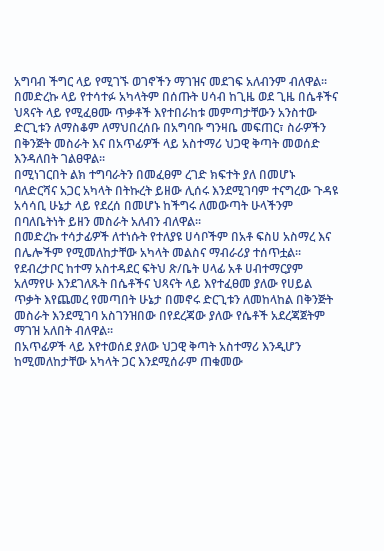አግባብ ችግር ላይ የሚገኙ ወገኖችን ማገዝና መደገፍ አለብንም ብለዋል፡፡
በመድረኩ ላይ የተሳተፉ አካላትም በሰጡት ሀሳብ ከጊዜ ወደ ጊዜ በሴቶችና ህጻናት ላይ የሚፈፀሙ ጥቃቶች እየተበራከቱ መምጣታቸውን አንስተው ድርጊቱን ለማስቆም ለማህበረሰቡ በአግባቡ ግንዛቤ መፍጠር፣ ስራዎችን በቅንጅት መስራት እና በአጥፊዎች ላይ አስተማሪ ህጋዊ ቅጣት መወሰድ እንዳለበት ገልፀዋል፡፡
በሚነገርበት ልክ ተግባራትን በመፈፀም ረገድ ክፍተት ያለ በመሆኑ ባለድርሻና አጋር አካላት በትኩረት ይዘው ሊሰሩ እንደሚገባም ተናግረው ጉዳዩ አሳሳቢ ሁኔታ ላይ የደረሰ በመሆኑ ከችግሩ ለመውጣት ሁላችንም በባለቤትነት ይዘን መስራት አለብን ብለዋል፡፡
በመድረኩ ተሳታፊዎች ለተነሱት የተለያዩ ሀሳቦችም በአቶ ፍስሀ አስማረ እና በሌሎችም የሚመለከታቸው አካላት መልስና ማብራሪያ ተሰጥቷል፡፡
የደብረታቦር ከተማ አስተዳደር ፍትህ ጽ/ቤት ሀላፊ አቶ ሀብተማርያም አለማየሁ እንደገለጹት በሴቶችና ህጻናት ላይ እየተፈፀመ ያለው የሀይል ጥቃት እየጨመረ የመጣበት ሁኔታ በመኖሩ ድርጊቱን ለመከላከል በቅንጅት መስራት እንደሚገባ አስገንዝበው በየደረጃው ያለው የሴቶች አደረጃጀትም ማገዝ አለበት ብለዋል፡፡
በአጥፊዎች ላይ እየተወሰደ ያለው ህጋዊ ቅጣት አስተማሪ እንዲሆን ከሚመለከታቸው አካላት ጋር እንደሚሰራም ጠቁመው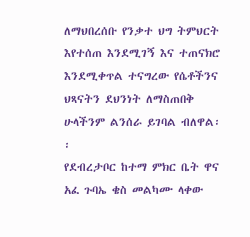ለማህበረሰቡ የንቃተ ህግ ትምህርት እየተሰጠ እንደሚገኝ እና ተጠናክሮ እንደሚቀጥል ተናግረው የሴቶችንና ህጻናትን ደህንነት ለማስጠበቅ ሁላችንም ልንሰራ ይገባል ብለዋል፡፡
የደብረታቦር ከተማ ምክር ቤት ዋና አፈ ጉባኤ ቄስ መልካሙ ላቀው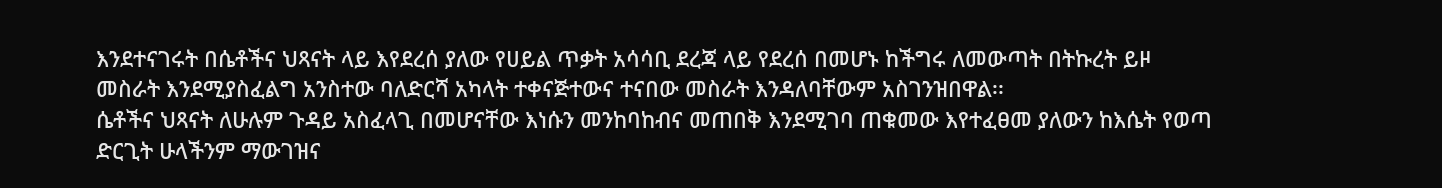እንደተናገሩት በሴቶችና ህጻናት ላይ እየደረሰ ያለው የሀይል ጥቃት አሳሳቢ ደረጃ ላይ የደረሰ በመሆኑ ከችግሩ ለመውጣት በትኩረት ይዞ መስራት እንደሚያስፈልግ አንስተው ባለድርሻ አካላት ተቀናጅተውና ተናበው መስራት እንዳለባቸውም አስገንዝበዋል፡፡
ሴቶችና ህጻናት ለሁሉም ጉዳይ አስፈላጊ በመሆናቸው እነሱን መንከባከብና መጠበቅ እንደሚገባ ጠቁመው እየተፈፀመ ያለውን ከእሴት የወጣ ድርጊት ሁላችንም ማውገዝና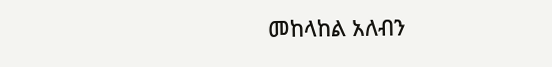መከላከል አለብን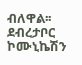ብለዋል፡፡
ደብረታቦር ኮሙኒኬሽን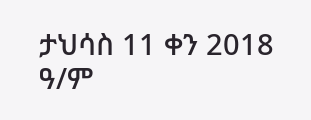ታህሳስ 11 ቀን 2018 ዓ/ም